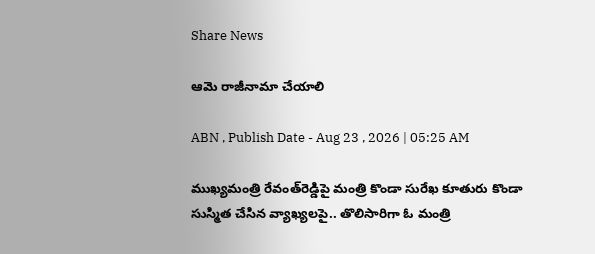Share News

ఆమె రాజీనామా చేయాలి

ABN , Publish Date - Aug 23 , 2026 | 05:25 AM

ముఖ్యమంత్రి రేవంత్‌రెడ్డిపై మంత్రి కొండా సురేఖ కూతురు కొండా సుస్మిత చేసిన వ్యాఖ్యలపై.. తొలిసారిగా ఓ మంత్రి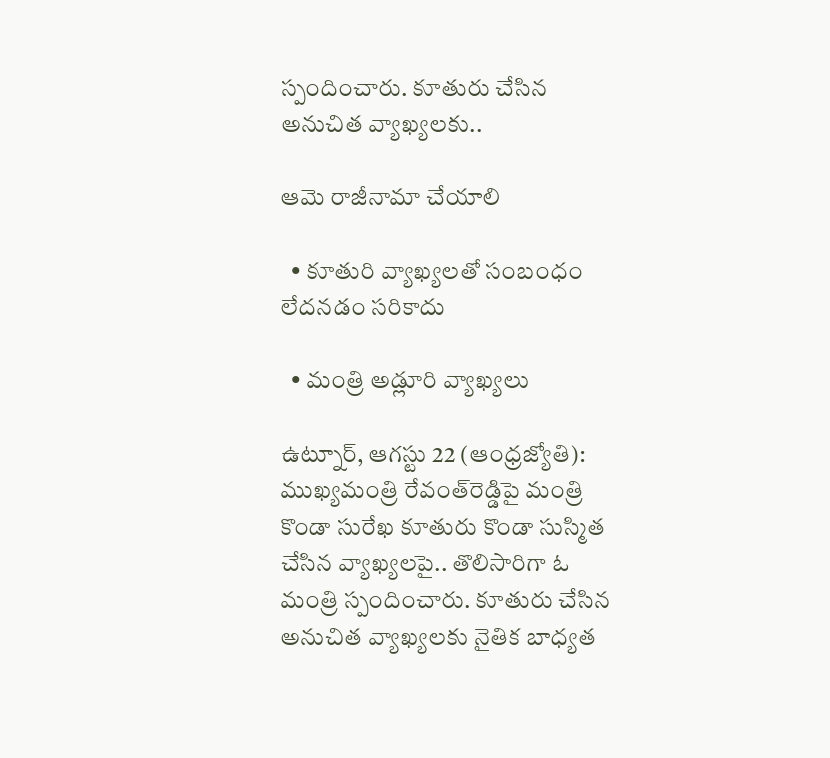స్పందించారు. కూతురు చేసిన అనుచిత వ్యాఖ్యలకు..

ఆమె రాజీనామా చేయాలి

  • కూతురి వ్యాఖ్యలతో సంబంధం లేదనడం సరికాదు

  • మంత్రి అడ్లూరి వ్యాఖ్యలు

ఉట్నూర్‌, ఆగస్టు 22 (ఆంధ్రజ్యోతి): ముఖ్యమంత్రి రేవంత్‌రెడ్డిపై మంత్రి కొండా సురేఖ కూతురు కొండా సుస్మిత చేసిన వ్యాఖ్యలపై.. తొలిసారిగా ఓ మంత్రి స్పందించారు. కూతురు చేసిన అనుచిత వ్యాఖ్యలకు నైతిక బాధ్యత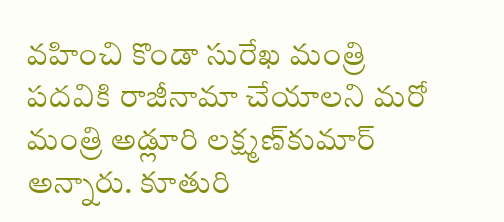వహించి కొండా సురేఖ మంత్రి పదవికి రాజీనామా చేయాలని మరో మంత్రి అడ్లూరి లక్ష్మణ్‌కుమార్‌ అన్నారు. కూతురి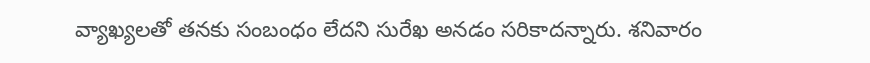వ్యాఖ్యలతో తనకు సంబంధం లేదని సురేఖ అనడం సరికాదన్నారు. శనివారం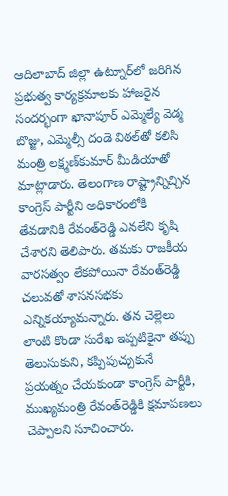ఆదిలాబాద్‌ జిల్లా ఉట్నూర్‌లో జరిగిన ప్రభుత్వ కార్యక్రమాలకు హాజరైన సందర్భంగా ఖానాపూర్‌ ఎమ్మెల్యే వెడ్మ బొజ్జు, ఎమ్మెల్సీ దండె విఠల్‌తో కలిసి మంత్రి లక్ష్మణ్‌కుమార్‌ మీడియాతో మాట్లాడారు. తెలంగాణ రాష్ట్రాన్నిచ్చిన కాంగ్రెస్‌ పార్టీని అధికారంలోకి తేవడానికి రేవంత్‌రెడ్డి ఎనలేని కృషి చేశారని తెలిపారు. తమకు రాజకీయ వారసత్వం లేకపోయినా రేవంత్‌రెడ్డి చలువతో శాసనసభకు ఎన్నికయ్యామన్నారు. తన చెల్లెలు లాంటి కొండా సురేఖ ఇప్పటికైనా తప్పు తెలుసుకుని, కప్పిపుచ్చుకునే ప్రయత్నం చేయకుండా కాంగ్రెస్‌ పార్టీకి, ముఖ్యమంత్రి రేవంత్‌రెడ్డికి క్షమాపణలు చెప్పాలని సూచించారు.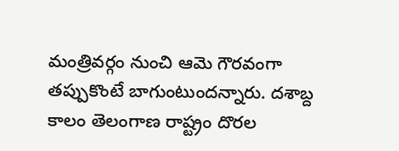మంత్రివర్గం నుంచి ఆమె గౌరవంగా తప్పుకొంటే బాగుంటుందన్నారు. దశాబ్ద కాలం తెలంగాణ రాష్ట్రం దొరల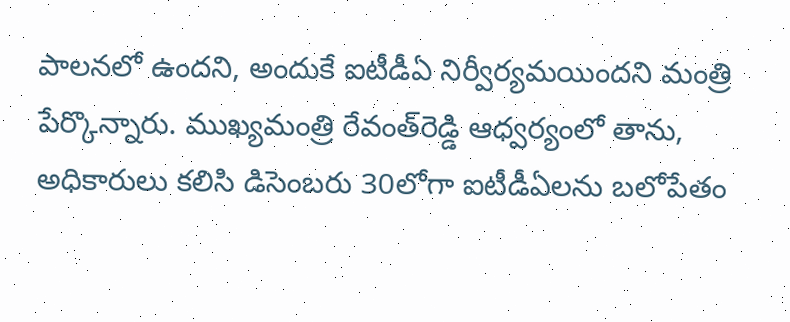పాలనలో ఉందని, అందుకే ఐటీడీఏ నిర్వీర్యమయిందని మంత్రి పేర్కొన్నారు. ముఖ్యమంత్రి రేవంత్‌రెడ్డి ఆధ్వర్యంలో తాను, అధికారులు కలిసి డిసెంబరు 30లోగా ఐటీడీఏలను బలోపేతం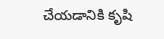చేయడానికి కృషి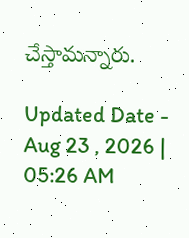చేస్తామన్నారు.

Updated Date - Aug 23 , 2026 | 05:26 AM